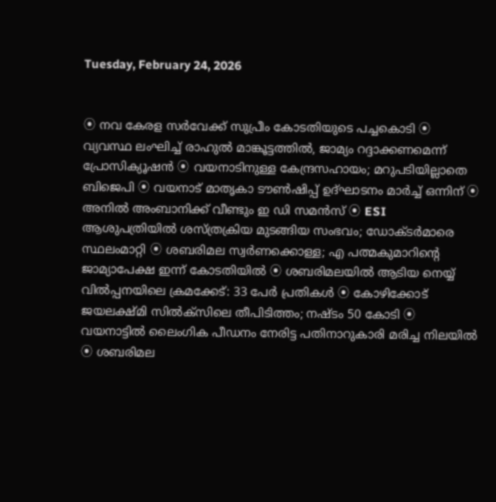Tuesday, February 24, 2026


⦿ നവ കേരള സർവേക്ക് സുപ്രീം കോടതിയുടെ പച്ചകൊടി ⦿ വ്യവസ്ഥ ലംഘിച്ച് രാഹുൽ മാങ്കൂട്ടത്തിൽ‌, ജാമ്യം റദ്ദാക്കണമെന്ന് പ്രോസിക്യൂഷൻ ⦿ വയനാടിനുള്ള കേന്ദ്രസഹായം; മറുപടിയില്ലാതെ ബിജെപി ⦿ വയനാട് മാതൃകാ ടൗൺഷിപ്പ് ഉദ്ഘാടനം മാർച്ച് ഒന്നിന് ⦿ അനില്‍ അംബാനിക്ക് വീണ്ടും ഇ ഡി സമന്‍സ് ⦿ ESI ആശുപത്രിയിൽ ശസ്ത്രക്രിയ മുടങ്ങിയ സംഭവം; ഡോക്ടർമാരെ സ്ഥലംമാറ്റി ⦿ ശബരിമല സ്വർണക്കൊള്ള; എ പത്മകുമാറിന്റെ ജാമ്യാപേക്ഷ ഇന്ന് കോടതിയിൽ ⦿ ശബരിമലയിൽ ആടിയ നെയ്യ് വിൽപ്പനയിലെ ക്രമക്കേട്: 33 പേർ പ്രതികൾ ⦿ കോഴിക്കോട് ജയലക്ഷ്മി സില്‍ക്‌സിലെ തീപിടിത്തം; നഷ്ടം 50 കോടി ⦿ വയനാട്ടില്‍ ലൈംഗിക പീഡനം നേരിട്ട പതിനാറുകാരി മരിച്ച നിലയില്‍ ⦿ ശബരിമല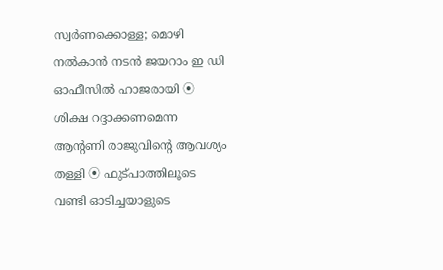സ്വർണക്കൊള്ള; മൊഴി നൽകാൻ നടൻ ജയറാം ഇ ഡി ഓഫീസിൽ ഹാജരായി ⦿ ശിക്ഷ റദ്ദാക്കണമെന്ന ആൻ്റണി രാജുവിന്റെ ആവശ്യം തള്ളി ⦿ ഫുട്പാത്തിലൂടെ വണ്ടി ഓടിച്ചയാളുടെ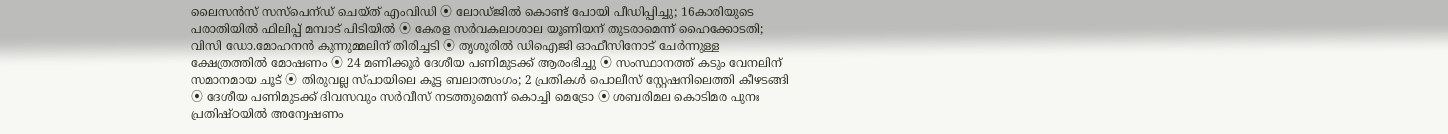ലൈസൻസ് സസ്പെന്ഡ് ചെയ്ത് എംവിഡി ⦿ ലോഡ്ജിൽ കൊണ്ട് പോയി പീഡിപ്പിച്ചു; 16കാരിയുടെ പരാതിയിൽ ഫിലിപ്പ് മമ്പാട് പിടിയിൽ ⦿ കേരള സര്‍വകലാശാല യൂണിയന് തുടരാമെന്ന് ഹൈക്കോടതി; വിസി ഡോ.മോഹനന്‍ കുന്നുമ്മലിന് തിരിച്ചടി ⦿ തൃശൂരിൽ ഡിഐജി ഓഫീസിനോട് ചേർന്നുള്ള ക്ഷേത്രത്തിൽ മോഷണം ⦿ 24 മണിക്കൂര്‍ ദേശീയ പണിമുടക്ക് ആരംഭിച്ചു ⦿ സംസ്ഥാനത്ത് കടും വേനലിന് സമാനമായ ചൂട് ⦿ തിരുവല്ല സ്പായിലെ കൂട്ട ബലാത്സംഗം; 2 പ്രതികൾ പൊലീസ് സ്റ്റേഷനിലെത്തി കീഴടങ്ങി ⦿ ദേശീയ പണിമുടക്ക് ദിവസവും സര്‍വീസ് നടത്തുമെന്ന് കൊച്ചി മെട്രോ ⦿ ശബരിമല കൊടിമര പുനഃ പ്രതിഷ്‌ഠയിൽ അന്വേഷണം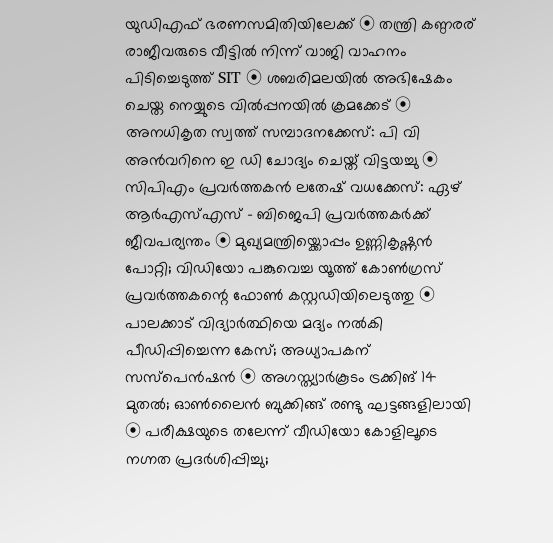യുഡിഎഫ് ഭരണസമിതിയിലേക്ക് ⦿ തന്ത്രി കണ്ഠരര് രാജീവരുടെ വീട്ടിൽ നിന്ന് വാജി വാഹനം പിടിച്ചെടുത്ത് SIT ⦿ ശബരിമലയിൽ അഭിഷേകം ചെയ്ത നെയ്യുടെ വിൽപ്പനയിൽ ക്രമക്കേട് ⦿ അനധികൃത സ്വത്ത് സമ്പാദനക്കേസ്: പി വി അന്‍വറിനെ ഇ ഡി ചോദ്യം ചെയ്ത് വിട്ടയച്ചു ⦿ സിപിഎം പ്രവർത്തകൻ ലതേഷ് വധക്കേസ്: ഏഴ് ആർഎസ്എസ് - ബിജെപി പ്രവർത്തകർക്ക് ജീവപര്യന്തം ⦿ മുഖ്യമന്ത്രിയ്ക്കൊപ്പം ഉണ്ണികൃഷ്ണൻ പോറ്റി; വിഡിയോ പങ്കുവെച്ച യൂത്ത് കോൺഗ്രസ് പ്രവർത്തകന്റെ ഫോൺ കസ്റ്റഡിയിലെടുത്തു ⦿ പാലക്കാട് വിദ്യാർത്ഥിയെ മദ്യം നൽകി പീഡിപ്പിച്ചെന്ന കേസ്; അധ്യാപകന് സസ്പെൻഷൻ ⦿ അഗസ്ത്യാർകൂടം ട്രക്കിങ് 14 മുതൽ; ഓൺലൈൻ ബുക്കിങ്ങ് രണ്ടു ഘട്ടങ്ങളിലായി ⦿ പരീക്ഷയുടെ തലേന്ന് വീഡിയോ കോളിലൂടെ നഗ്നത പ്രദർശിപ്പിച്ചു;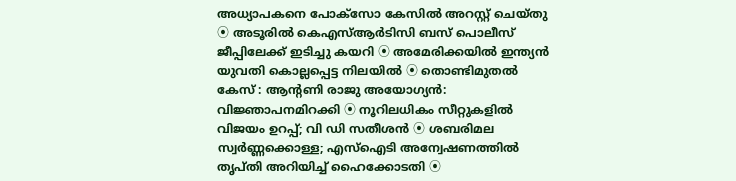അധ്യാപകനെ പോക്സോ കേസിൽ അറസ്റ്റ് ചെയ്തു ⦿ അടൂരിൽ കെഎസ്ആർടിസി ബസ് പൊലീസ് ജീപ്പിലേക്ക് ഇടിച്ചു കയറി ⦿ അമേരിക്കയില്‍ ഇന്ത്യന്‍ യുവതി കൊല്ലപ്പെട്ട നിലയിൽ ⦿ തൊണ്ടിമുതൽ‌ കേസ് : ആന്റണി രാജു അയോഗ്യൻ: വിജ്ഞാപനമിറക്കി ⦿ നൂറിലധികം സീറ്റുകളിൽ വിജയം ഉറപ്പ്; വി ഡി സതീശൻ ⦿ ശബരിമല സ്വർണ്ണക്കൊള്ള; എസ്ഐടി അന്വേഷണത്തിൽ തൃപ്തി അറിയിച്ച് ഹൈക്കോടതി ⦿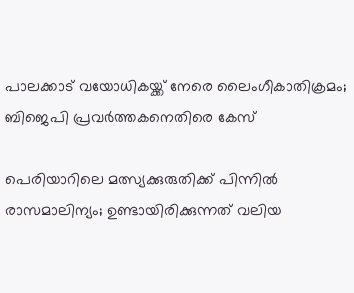പാലക്കാട് വയോധികയ്ക്ക് നേരെ ലൈംഗീകാതിക്രമം; ബിജെപി പ്രവർത്തകനെതിരെ കേസ്

പെരിയാറിലെ മത്സ്യക്കുരുതിക്ക് പിന്നില്‍ രാസമാലിന്യം; ഉണ്ടായിരിക്കുന്നത് വലിയ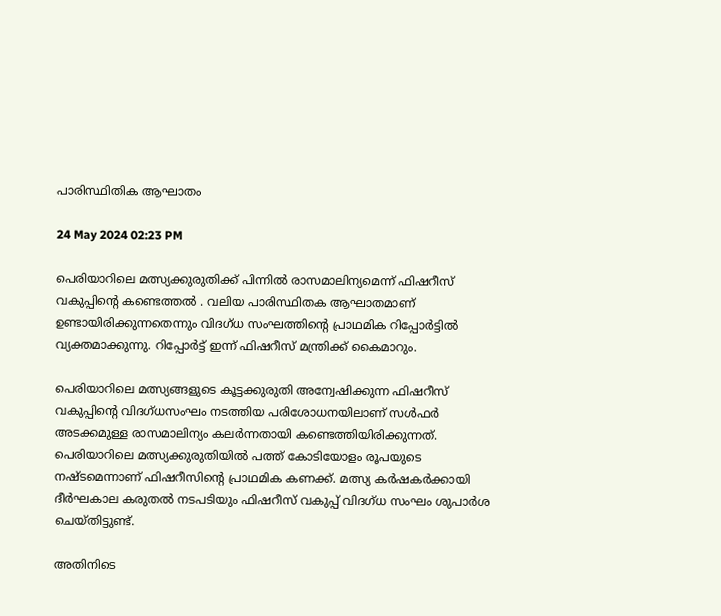പാരിസ്ഥിതിക ആഘാതം

24 May 2024 02:23 PM

പെരിയാറിലെ മത്സ്യക്കുരുതിക്ക് പിന്നില്‍ രാസമാലിന്യമെന്ന് ഫിഷറീസ് വകുപ്പിന്റെ കണ്ടെത്തല്‍ . വലിയ പാരിസ്ഥിതക ആഘാതമാണ് ഉണ്ടായിരിക്കുന്നതെന്നും വിദഗ്ധ സംഘത്തിന്റെ പ്രാഥമിക റിപ്പോര്‍ട്ടില്‍ വ്യക്തമാക്കുന്നു. റിപ്പോര്‍ട്ട് ഇന്ന് ഫിഷറീസ് മന്ത്രിക്ക് കൈമാറും.

പെരിയാറിലെ മത്സ്യങ്ങളുടെ കൂട്ടക്കുരുതി അന്വേഷിക്കുന്ന ഫിഷറീസ് വകുപ്പിന്റെ വിദഗ്ധസംഘം നടത്തിയ പരിശോധനയിലാണ് സള്‍ഫര്‍ അടക്കമുള്ള രാസമാലിന്യം കലര്‍ന്നതായി കണ്ടെത്തിയിരിക്കുന്നത്. പെരിയാറിലെ മത്സ്യക്കുരുതിയില്‍ പത്ത് കോടിയോളം രൂപയുടെ നഷ്ടമെന്നാണ് ഫിഷറീസിന്റെ പ്രാഥമിക കണക്ക്. മത്സ്യ കര്‍ഷകര്‍ക്കായി ദീര്‍ഘകാല കരുതല്‍ നടപടിയും ഫിഷറീസ് വകുപ്പ് വിദഗ്ധ സംഘം ശുപാര്‍ശ ചെയ്തിട്ടുണ്ട്.

അതിനിടെ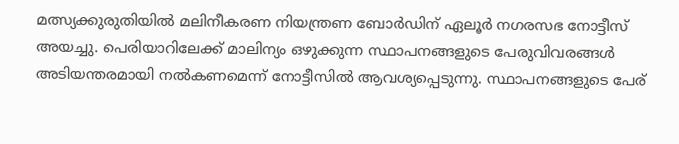മത്സ്യക്കുരുതിയില്‍ മലിനീകരണ നിയന്ത്രണ ബോര്‍ഡിന് ഏലൂര്‍ നഗരസഭ നോട്ടീസ് അയച്ചു. പെരിയാറിലേക്ക് മാലിന്യം ഒഴുക്കുന്ന സ്ഥാപനങ്ങളുടെ പേരുവിവരങ്ങള്‍ അടിയന്തരമായി നല്‍കണമെന്ന് നോട്ടീസില്‍ ആവശ്യപ്പെടുന്നു. സ്ഥാപനങ്ങളുടെ പേര്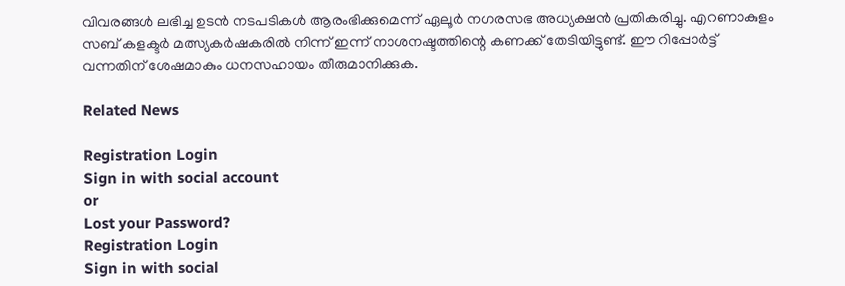വിവരങ്ങള്‍ ലഭിച്ച ഉടന്‍ നടപടികള്‍ ആരംഭിക്കുമെന്ന് ഏലൂര്‍ നഗരസഭ അധ്യക്ഷന്‍ പ്രതികരിച്ചു. എറണാകുളം സബ് കളക്ടര്‍ മത്സ്യകര്‍ഷകരില്‍ നിന്ന് ഇന്ന് നാശനഷ്ടത്തിന്റെ കണക്ക് തേടിയിട്ടുണ്ട്. ഈ റിപ്പോര്‍ട്ട് വന്നതിന് ശേഷമാകും ധനസഹായം തീരുമാനിക്കുക.

Related News

Registration Login
Sign in with social account
or
Lost your Password?
Registration Login
Sign in with social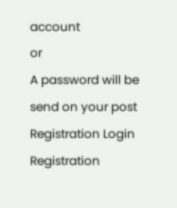account
or
A password will be send on your post
Registration Login
Registration